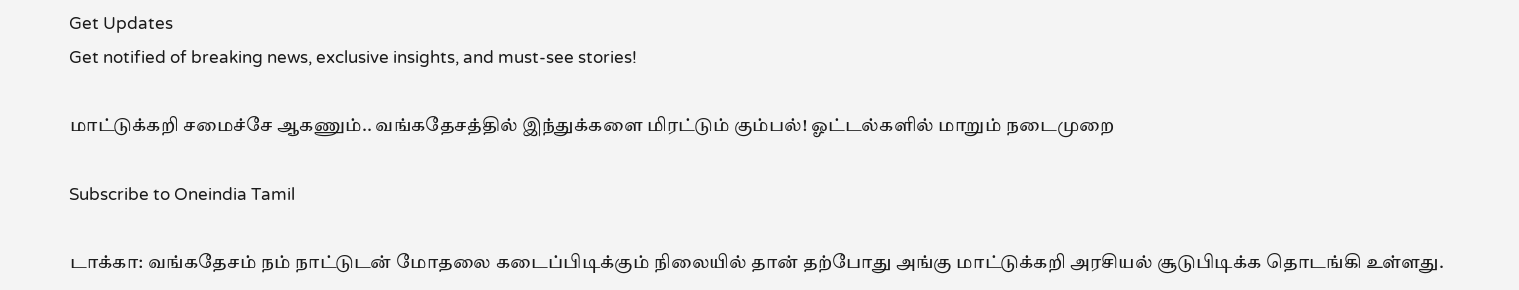Get Updates
Get notified of breaking news, exclusive insights, and must-see stories!

மாட்டுக்கறி சமைச்சே ஆகணும்.. வங்கதேசத்தில் இந்துக்களை மிரட்டும் கும்பல்! ஓட்டல்களில் மாறும் நடைமுறை

Subscribe to Oneindia Tamil

டாக்கா: வங்கதேசம் நம் நாட்டுடன் மோதலை கடைப்பிடிக்கும் நிலையில் தான் தற்போது அங்கு மாட்டுக்கறி அரசியல் சூடுபிடிக்க தொடங்கி உள்ளது.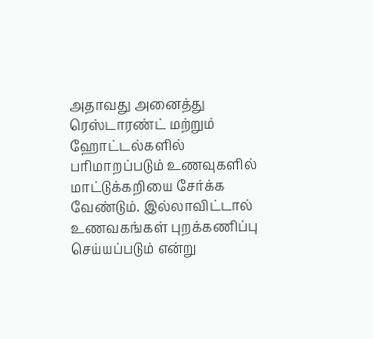அதாவது அனைத்து ரெஸ்டாரண்ட் மற்றும் ஹோட்டல்களில் பரிமாறப்படும் உணவுகளில் மாட்டுக்கறியை சேர்க்க வேண்டும். இல்லாவிட்டால் உணவகங்கள் புறக்கணிப்பு செய்யப்படும் என்று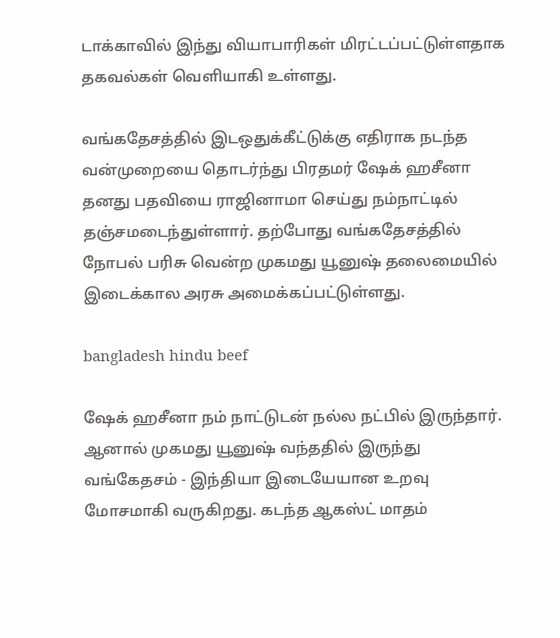டாக்காவில் இந்து வியாபாரிகள் மிரட்டப்பட்டுள்ளதாக தகவல்கள் வெளியாகி உள்ளது.

வங்கதேசத்தில் இடஒதுக்கீட்டுக்கு எதிராக நடந்த வன்முறையை தொடர்ந்து பிரதமர் ஷேக் ஹசீனா தனது பதவியை ராஜினாமா செய்து நம்நாட்டில் தஞ்சமடைந்துள்ளார். தற்போது வங்கதேசத்தில் நோபல் பரிசு வென்ற முகமது யூனுஷ் தலைமையில் இடைக்கால அரசு அமைக்கப்பட்டுள்ளது.

bangladesh hindu beef

ஷேக் ஹசீனா நம் நாட்டுடன் நல்ல நட்பில் இருந்தார். ஆனால் முகமது யூனுஷ் வந்ததில் இருந்து வங்கேதசம் - இந்தியா இடையேயான உறவு மோசமாகி வருகிறது. கடந்த ஆகஸ்ட் மாதம்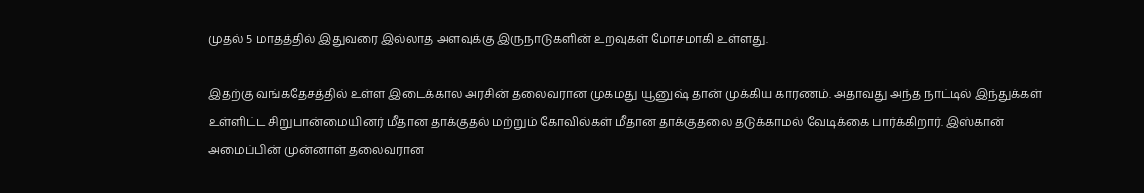முதல் 5 மாதத்தில் இதுவரை இல்லாத அளவுக்கு இருநாடுகளின் உறவுகள் மோசமாகி உள்ளது.

இதற்கு வங்கதேசத்தில் உள்ள இடைக்கால அரசின் தலைவரான முகமது யூனுஷ் தான் முக்கிய காரணம். அதாவது அந்த நாட்டில் இந்துக்கள் உள்ளிட்ட சிறுபான்மையினர் மீதான தாக்குதல் மற்றும் கோவில்கள் மீதான தாக்குதலை தடுக்காமல் வேடிக்கை பார்க்கிறார். இஸ்கான் அமைப்பின் முன்னாள் தலைவரான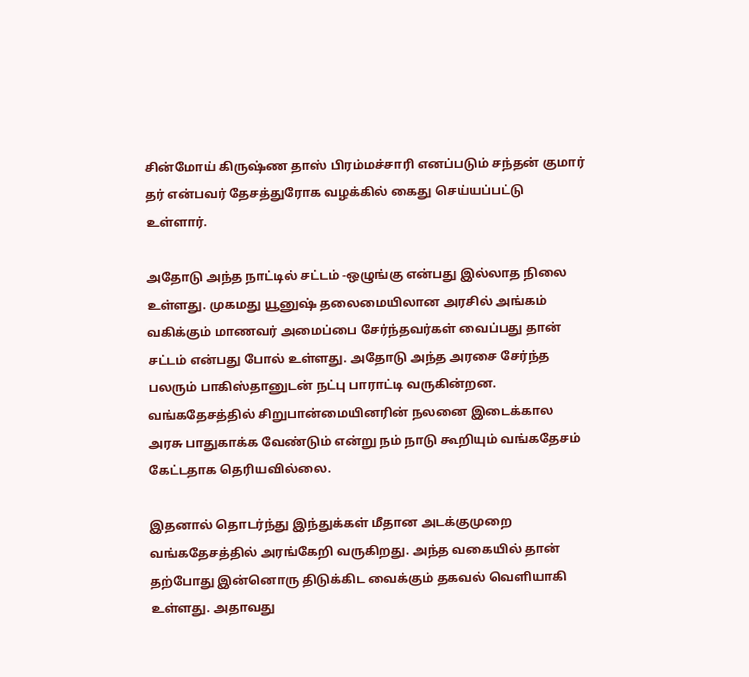சின்மோய் கிருஷ்ண தாஸ் பிரம்மச்சாரி எனப்படும் சந்தன் குமார் தர் என்பவர் தேசத்துரோக வழக்கில் கைது செய்யப்பட்டு உள்ளார்.

அதோடு அந்த நாட்டில் சட்டம் -ஒழுங்கு என்பது இல்லாத நிலை உள்ளது. முகமது யூனுஷ் தலைமையிலான அரசில் அங்கம் வகிக்கும் மாணவர் அமைப்பை சேர்ந்தவர்கள் வைப்பது தான் சட்டம் என்பது போல் உள்ளது. அதோடு அந்த அரசை சேர்ந்த பலரும் பாகிஸ்தானுடன் நட்பு பாராட்டி வருகின்றன. வங்கதேசத்தில் சிறுபான்மையினரின் நலனை இடைக்கால அரசு பாதுகாக்க வேண்டும் என்று நம் நாடு கூறியும் வங்கதேசம் கேட்டதாக தெரியவில்லை.

இதனால் தொடர்ந்து இந்துக்கள் மீதான அடக்குமுறை வங்கதேசத்தில் அரங்கேறி வருகிறது. அந்த வகையில் தான் தற்போது இன்னொரு திடுக்கிட வைக்கும் தகவல் வெளியாகி உள்ளது. அதாவது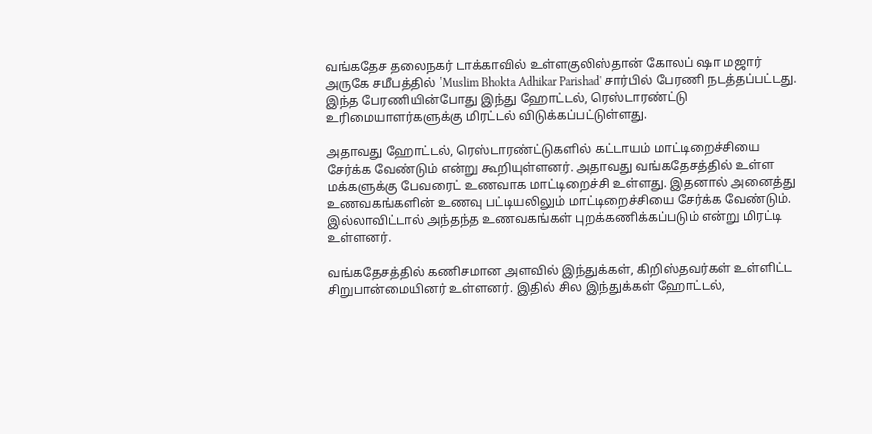வங்கதேச தலைநகர் டாக்காவில் உள்ளகுலிஸ்தான் கோலப் ஷா மஜார் அருகே சமீபத்தில் ‛Muslim Bhokta Adhikar Parishad' சார்பில் பேரணி நடத்தப்பட்டது. இந்த பேரணியின்போது இந்து ஹோட்டல், ரெஸ்டாரண்ட்டு உரிமையாளர்களுக்கு மிரட்டல் விடுக்கப்பட்டுள்ளது.

அதாவது ஹோட்டல், ரெஸ்டாரண்ட்டுகளில் கட்டாயம் மாட்டிறைச்சியை சேர்க்க வேண்டும் என்று கூறியுள்ளனர். அதாவது வங்கதேசத்தில் உள்ள மக்களுக்கு பேவரைட் உணவாக மாட்டிறைச்சி உள்ளது. இதனால் அனைத்து உணவகங்களின் உணவு பட்டியலிலும் மாட்டிறைச்சியை சேர்க்க வேண்டும். இல்லாவிட்டால் அந்தந்த உணவகங்கள் புறக்கணிக்கப்படும் என்று மிரட்டி உள்ளனர்.

வங்கதேசத்தில் கணிசமான அளவில் இந்துக்கள், கிறிஸ்தவர்கள் உள்ளிட்ட சிறுபான்மையினர் உள்ளனர். இதில் சில இந்துக்கள் ஹோட்டல்,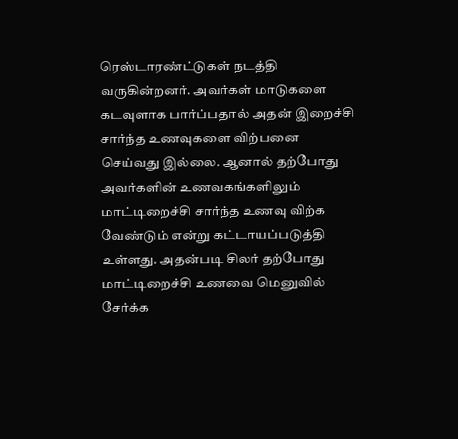ரெஸ்டாரண்ட்டுகள் நடத்தி வருகின்றனர். அவர்கள் மாடுகளை கடவுளாக பார்ப்பதால் அதன் இறைச்சி சார்ந்த உணவுகளை விற்பனை செய்வது இல்லை. ஆனால் தற்போது அவர்களின் உணவகங்களிலும் மாட்டிறைச்சி சார்ந்த உணவு விற்க வேண்டும் என்று கட்டாயப்படுத்தி உள்ளது. அதன்படி சிலர் தற்போது மாட்டிறைச்சி உணவை மெனுவில் சேர்க்க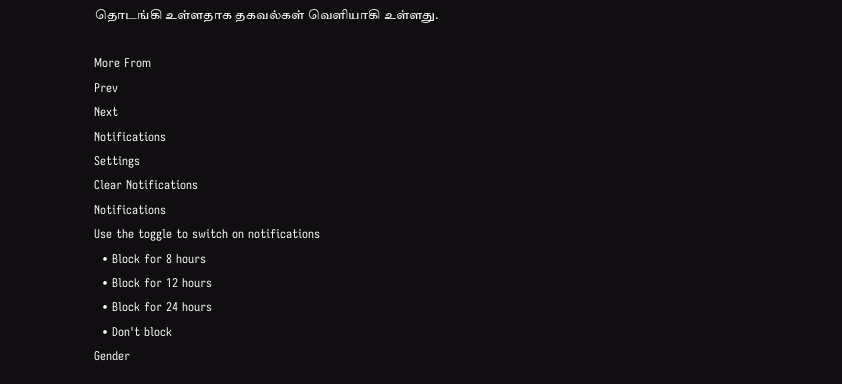தொடங்கி உள்ளதாக தகவல்கள் வெளியாகி உள்ளது.

More From
Prev
Next
Notifications
Settings
Clear Notifications
Notifications
Use the toggle to switch on notifications
  • Block for 8 hours
  • Block for 12 hours
  • Block for 24 hours
  • Don't block
Gender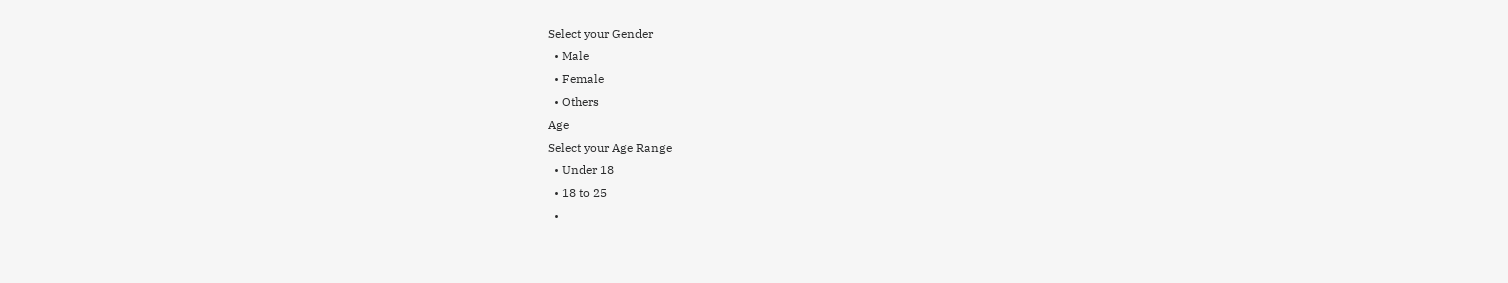Select your Gender
  • Male
  • Female
  • Others
Age
Select your Age Range
  • Under 18
  • 18 to 25
  •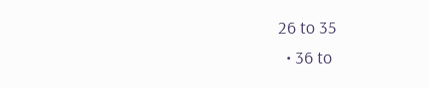26 to 35
  • 36 to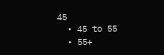45
  • 45 to 55
  • 55+